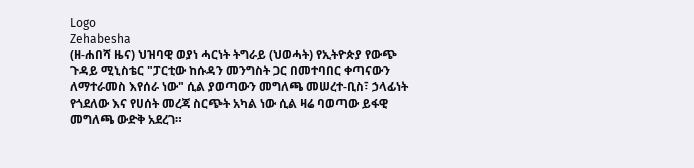Logo
Zehabesha
(ዘ-ሐበሻ ዜና) ህዝባዊ ወያነ ሓርነት ትግራይ (ህወሓት) የኢትዮጵያ የውጭ ጉዳይ ሚኒስቴር "ፓርቲው ከሱዳን መንግስት ጋር በመተባበር ቀጣናውን ለማተራመስ እየሰራ ነው" ሲል ያወጣውን መግለጫ መሠረተ-ቢስ፣ ኃላፊነት የጎደለው እና የሀሰት መረጃ ስርጭት አካል ነው ሲል ዛሬ ባወጣው ይፋዊ መግለጫ ውድቅ አደረገ።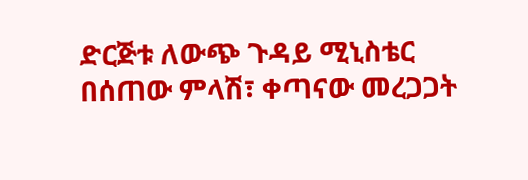ድርጅቱ ለውጭ ጉዳይ ሚኒስቴር በሰጠው ምላሽ፣ ቀጣናው መረጋጋት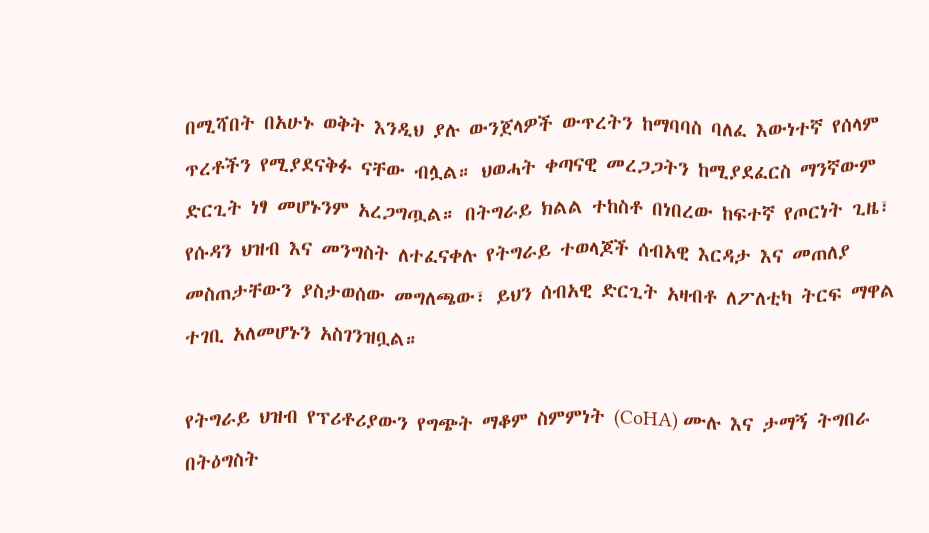በሚሻበት በአሁኑ ወቅት እንዲህ ያሉ ውንጀላዎች ውጥረትን ከማባባስ ባለፈ እውነተኛ የሰላም ጥረቶችን የሚያደናቅፉ ናቸው ብሏል። ህወሓት ቀጣናዊ መረጋጋትን ከሚያደፈርስ ማንኛውም ድርጊት ነፃ መሆኑንም አረጋግጧል። በትግራይ ክልል ተከስቶ በነበረው ከፍተኛ የጦርነት ጊዜ፣ የሱዳን ህዝብ እና መንግስት ለተፈናቀሉ የትግራይ ተወላጆች ሰብአዊ እርዳታ እና መጠለያ መስጠታቸውን ያስታወሰው መግለጫው፣ ይህን ሰብአዊ ድርጊት አዛብቶ ለፖለቲካ ትርፍ ማዋል ተገቢ አለመሆኑን አስገንዝቧል።

የትግራይ ህዝብ የፕሪቶሪያውን የግጭት ማቆም ስምምነት (CoHA) ሙሉ እና ታማኝ ትግበራ በትዕግስት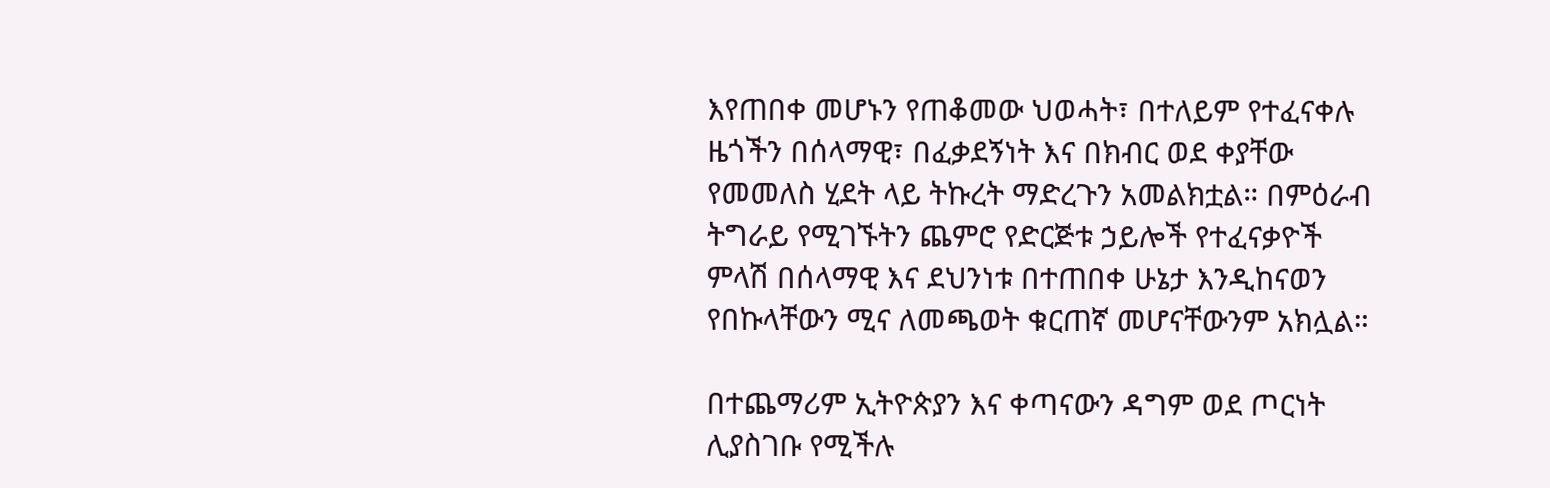እየጠበቀ መሆኑን የጠቆመው ህወሓት፣ በተለይም የተፈናቀሉ ዜጎችን በሰላማዊ፣ በፈቃደኝነት እና በክብር ወደ ቀያቸው የመመለስ ሂደት ላይ ትኩረት ማድረጉን አመልክቷል። በምዕራብ ትግራይ የሚገኙትን ጨምሮ የድርጅቱ ኃይሎች የተፈናቃዮች ምላሽ በሰላማዊ እና ደህንነቱ በተጠበቀ ሁኔታ እንዲከናወን የበኩላቸውን ሚና ለመጫወት ቁርጠኛ መሆናቸውንም አክሏል።

በተጨማሪም ኢትዮጵያን እና ቀጣናውን ዳግም ወደ ጦርነት ሊያስገቡ የሚችሉ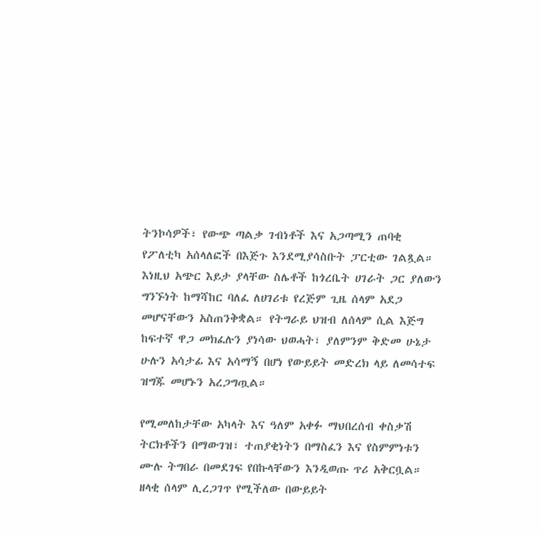ትንኮሳዎች፣ የውጭ ጣልቃ ገብነቶች እና አጋጣሚን ጠባቂ የፖለቲካ አሰላለፎች በእጅጉ እንደሚያሳስቡት ፓርቲው ገልጿል። እነዚህ አጭር እይታ ያላቸው ስሌቶች ከጎረቤት ሀገራት ጋር ያለውን ግንኙነት ከማሻከር ባለፈ ለሀገሪቱ የረጅም ጊዜ ሰላም አደጋ መሆናቸውን አስጠንቅቋል። የትግራይ ህዝብ ለሰላም ሲል እጅግ ከፍተኛ ዋጋ መክፈሉን ያነሳው ህወሓት፣ ያለምንም ቅድመ ሁኔታ ሁሉን አሳታፊ እና አሳማኝ በሆነ የውይይት መድረክ ላይ ለመሳተፍ ዝግጁ መሆኑን አረጋግጧል።

የሚመለከታቸው አካላት እና ዓለም አቀፉ ማህበረሰብ ቀስቃሽ ትርክቶችን በማውገዝ፣ ተጠያቂነትን በማስፈን እና የስምምነቱን ሙሉ ትግበራ በመደገፍ የበኩላቸውን እንዲወጡ ጥሪ አቅርቧል። ዘላቂ ሰላም ሊረጋገጥ የሚችለው በውይይት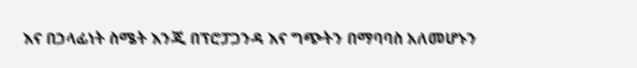እና በኃላፊነት ስሜት እንጂ በፕሮፓጋንዳ እና ግጭትን በማባባስ አለመሆኑን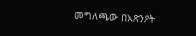መግለጫው በአጽንዖት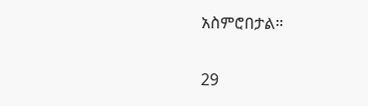አስምሮበታል።

29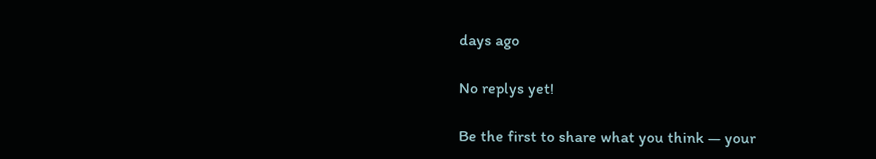days ago

No replys yet!

Be the first to share what you think — your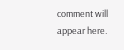comment will appear here.